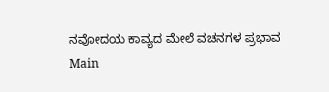ನವೋದಯ ಕಾವ್ಯದ ಮೇಲೆ ವಚನಗಳ ಪ್ರಭಾವ
Main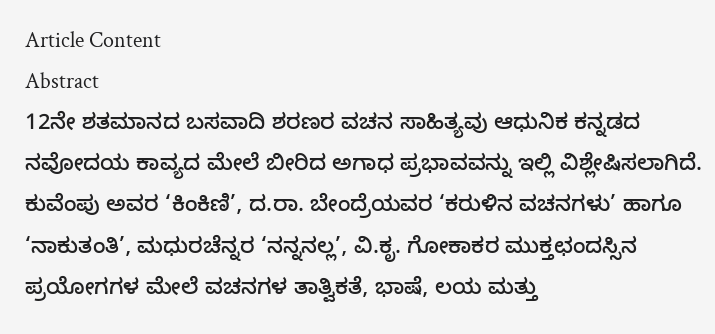Article Content
Abstract
12ನೇ ಶತಮಾನದ ಬಸವಾದಿ ಶರಣರ ವಚನ ಸಾಹಿತ್ಯವು ಆಧುನಿಕ ಕನ್ನಡದ ನವೋದಯ ಕಾವ್ಯದ ಮೇಲೆ ಬೀರಿದ ಅಗಾಧ ಪ್ರಭಾವವನ್ನು ಇಲ್ಲಿ ವಿಶ್ಲೇಷಿಸಲಾಗಿದೆ. ಕುವೆಂಪು ಅವರ ‘ಕಿಂಕಿಣಿ’, ದ.ರಾ. ಬೇಂದ್ರೆಯವರ ‘ಕರುಳಿನ ವಚನಗಳು’ ಹಾಗೂ ‘ನಾಕುತಂತಿ’, ಮಧುರಚೆನ್ನರ ‘ನನ್ನನಲ್ಲ’, ವಿ.ಕೃ. ಗೋಕಾಕರ ಮುಕ್ತಛಂದಸ್ಸಿನ ಪ್ರಯೋಗಗಳ ಮೇಲೆ ವಚನಗಳ ತಾತ್ವಿಕತೆ, ಭಾಷೆ, ಲಯ ಮತ್ತು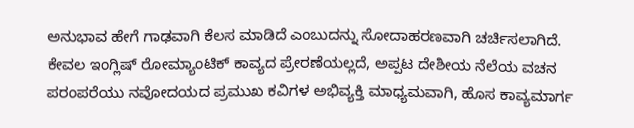ಅನುಭಾವ ಹೇಗೆ ಗಾಢವಾಗಿ ಕೆಲಸ ಮಾಡಿದೆ ಎಂಬುದನ್ನು ಸೋದಾಹರಣವಾಗಿ ಚರ್ಚಿಸಲಾಗಿದೆ. ಕೇವಲ ಇಂಗ್ಲಿಷ್ ರೋಮ್ಯಾಂಟಿಕ್ ಕಾವ್ಯದ ಪ್ರೇರಣೆಯಲ್ಲದೆ, ಅಪ್ಪಟ ದೇಶೀಯ ನೆಲೆಯ ವಚನ ಪರಂಪರೆಯು ನವೋದಯದ ಪ್ರಮುಖ ಕವಿಗಳ ಅಭಿವ್ಯಕ್ತಿ ಮಾಧ್ಯಮವಾಗಿ, ಹೊಸ ಕಾವ್ಯಮಾರ್ಗ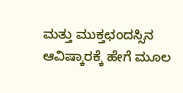ಮತ್ತು ಮುಕ್ತಛಂದಸ್ಸಿನ ಆವಿಷ್ಕಾರಕ್ಕೆ ಹೇಗೆ ಮೂಲ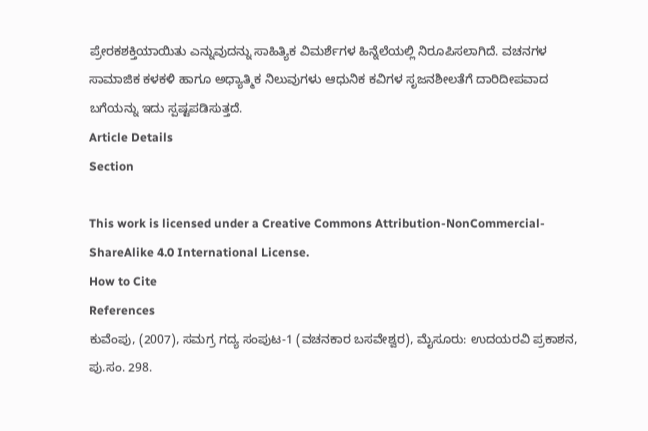ಪ್ರೇರಕಶಕ್ತಿಯಾಯಿತು ಎನ್ನುವುದನ್ನು ಸಾಹಿತ್ಯಿಕ ವಿಮರ್ಶೆಗಳ ಹಿನ್ನೆಲೆಯಲ್ಲಿ ನಿರೂಪಿಸಲಾಗಿದೆ. ವಚನಗಳ ಸಾಮಾಜಿಕ ಕಳಕಳಿ ಹಾಗೂ ಅಧ್ಯಾತ್ಮಿಕ ನಿಲುವುಗಳು ಆಧುನಿಕ ಕವಿಗಳ ಸೃಜನಶೀಲತೆಗೆ ದಾರಿದೀಪವಾದ ಬಗೆಯನ್ನು ಇದು ಸ್ಪಷ್ಟಪಡಿಸುತ್ತದೆ.
Article Details
Section

This work is licensed under a Creative Commons Attribution-NonCommercial-ShareAlike 4.0 International License.
How to Cite
References
ಕುವೆಂಪು, (2007), ಸಮಗ್ರ ಗದ್ಯ ಸಂಪುಟ-1 (ವಚನಕಾರ ಬಸವೇಶ್ವರ), ಮೈಸೂರು: ಉದಯರವಿ ಪ್ರಕಾಶನ, ಪು.ಸಂ. 298.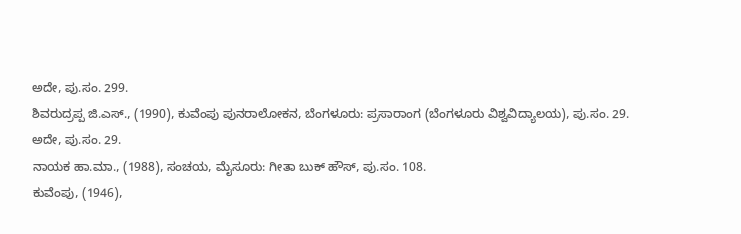ಅದೇ, ಪು.ಸಂ. 299.
ಶಿವರುದ್ರಪ್ಪ ಜಿ.ಎಸ್., (1990), ಕುವೆಂಪು ಪುನರಾಲೋಕನ, ಬೆಂಗಳೂರು: ಪ್ರಸಾರಾಂಗ (ಬೆಂಗಳೂರು ವಿಶ್ವವಿದ್ಯಾಲಯ), ಪು.ಸಂ. 29.
ಅದೇ, ಪು.ಸಂ. 29.
ನಾಯಕ ಹಾ.ಮಾ., (1988), ಸಂಚಯ, ಮೈಸೂರು: ಗೀತಾ ಬುಕ್ ಹೌಸ್, ಪು.ಸಂ. 108.
ಕುವೆಂಪು, (1946),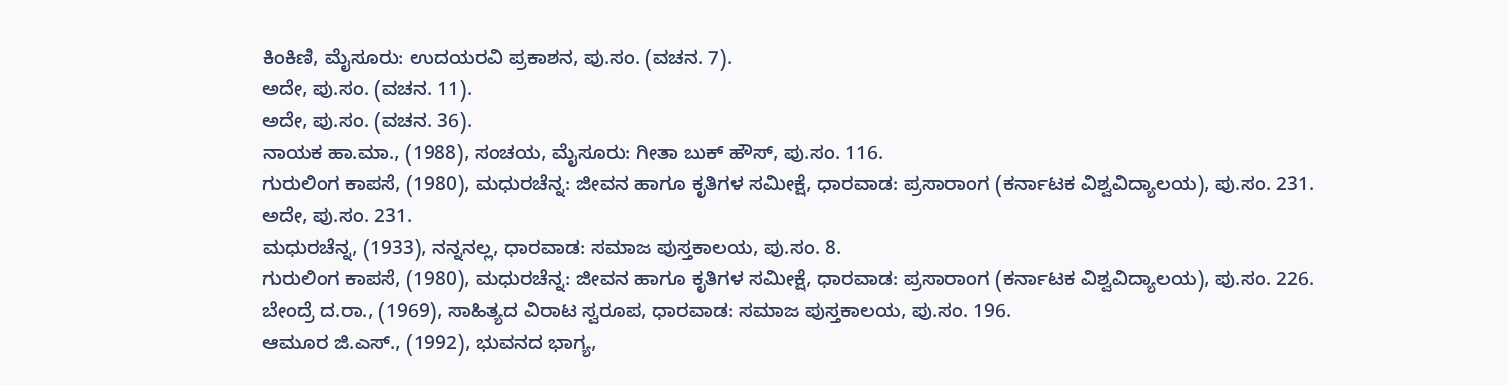ಕಿಂಕಿಣಿ, ಮೈಸೂರು: ಉದಯರವಿ ಪ್ರಕಾಶನ, ಪು.ಸಂ. (ವಚನ. 7).
ಅದೇ, ಪು.ಸಂ. (ವಚನ. 11).
ಅದೇ, ಪು.ಸಂ. (ವಚನ. 36).
ನಾಯಕ ಹಾ.ಮಾ., (1988), ಸಂಚಯ, ಮೈಸೂರು: ಗೀತಾ ಬುಕ್ ಹೌಸ್, ಪು.ಸಂ. 116.
ಗುರುಲಿಂಗ ಕಾಪಸೆ, (1980), ಮಧುರಚೆನ್ನ: ಜೀವನ ಹಾಗೂ ಕೃತಿಗಳ ಸಮೀಕ್ಷೆ, ಧಾರವಾಡ: ಪ್ರಸಾರಾಂಗ (ಕರ್ನಾಟಕ ವಿಶ್ವವಿದ್ಯಾಲಯ), ಪು.ಸಂ. 231.
ಅದೇ, ಪು.ಸಂ. 231.
ಮಧುರಚೆನ್ನ, (1933), ನನ್ನನಲ್ಲ, ಧಾರವಾಡ: ಸಮಾಜ ಪುಸ್ತಕಾಲಯ, ಪು.ಸಂ. 8.
ಗುರುಲಿಂಗ ಕಾಪಸೆ, (1980), ಮಧುರಚೆನ್ನ: ಜೀವನ ಹಾಗೂ ಕೃತಿಗಳ ಸಮೀಕ್ಷೆ, ಧಾರವಾಡ: ಪ್ರಸಾರಾಂಗ (ಕರ್ನಾಟಕ ವಿಶ್ವವಿದ್ಯಾಲಯ), ಪು.ಸಂ. 226.
ಬೇಂದ್ರೆ ದ.ರಾ., (1969), ಸಾಹಿತ್ಯದ ವಿರಾಟ ಸ್ವರೂಪ, ಧಾರವಾಡ: ಸಮಾಜ ಪುಸ್ತಕಾಲಯ, ಪು.ಸಂ. 196.
ಆಮೂರ ಜಿ.ಎಸ್., (1992), ಭುವನದ ಭಾಗ್ಯ,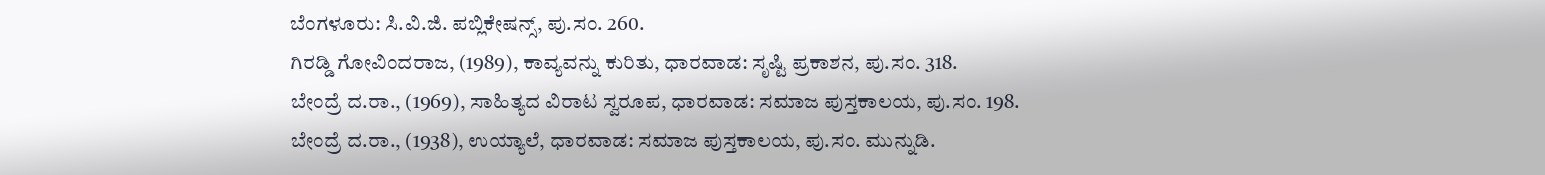ಬೆಂಗಳೂರು: ಸಿ.ವಿ.ಜಿ. ಪಬ್ಲಿಕೇಷನ್ಸ್, ಪು.ಸಂ. 260.
ಗಿರಡ್ಡಿ ಗೋವಿಂದರಾಜ, (1989), ಕಾವ್ಯವನ್ನು ಕುರಿತು, ಧಾರವಾಡ: ಸೃಷ್ಟಿ ಪ್ರಕಾಶನ, ಪು.ಸಂ. 318.
ಬೇಂದ್ರೆ ದ.ರಾ., (1969), ಸಾಹಿತ್ಯದ ವಿರಾಟ ಸ್ವರೂಪ, ಧಾರವಾಡ: ಸಮಾಜ ಪುಸ್ತಕಾಲಯ, ಪು.ಸಂ. 198.
ಬೇಂದ್ರೆ ದ.ರಾ., (1938), ಉಯ್ಯಾಲೆ, ಧಾರವಾಡ: ಸಮಾಜ ಪುಸ್ತಕಾಲಯ, ಪು.ಸಂ. ಮುನ್ನುಡಿ.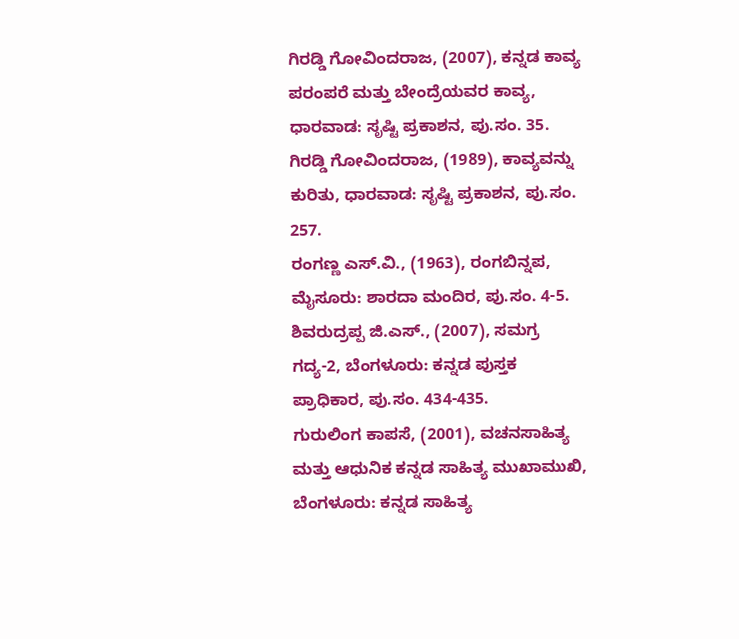ಗಿರಡ್ಡಿ ಗೋವಿಂದರಾಜ, (2007), ಕನ್ನಡ ಕಾವ್ಯ ಪರಂಪರೆ ಮತ್ತು ಬೇಂದ್ರೆಯವರ ಕಾವ್ಯ, ಧಾರವಾಡ: ಸೃಷ್ಟಿ ಪ್ರಕಾಶನ, ಪು.ಸಂ. 35.
ಗಿರಡ್ಡಿ ಗೋವಿಂದರಾಜ, (1989), ಕಾವ್ಯವನ್ನು ಕುರಿತು, ಧಾರವಾಡ: ಸೃಷ್ಟಿ ಪ್ರಕಾಶನ, ಪು.ಸಂ. 257.
ರಂಗಣ್ಣ ಎಸ್.ವಿ., (1963), ರಂಗಬಿನ್ನಪ, ಮೈಸೂರು: ಶಾರದಾ ಮಂದಿರ, ಪು.ಸಂ. 4-5.
ಶಿವರುದ್ರಪ್ಪ ಜಿ.ಎಸ್., (2007), ಸಮಗ್ರ ಗದ್ಯ-2, ಬೆಂಗಳೂರು: ಕನ್ನಡ ಪುಸ್ತಕ ಪ್ರಾಧಿಕಾರ, ಪು.ಸಂ. 434-435.
ಗುರುಲಿಂಗ ಕಾಪಸೆ, (2001), ವಚನಸಾಹಿತ್ಯ ಮತ್ತು ಆಧುನಿಕ ಕನ್ನಡ ಸಾಹಿತ್ಯ ಮುಖಾಮುಖಿ, ಬೆಂಗಳೂರು: ಕನ್ನಡ ಸಾಹಿತ್ಯ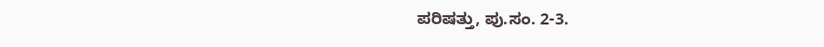ಪರಿಷತ್ತು, ಪು.ಸಂ. 2-3.